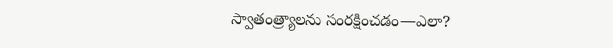స్వాతంత్ర్యాలను సంరక్షించడం—ఎలా?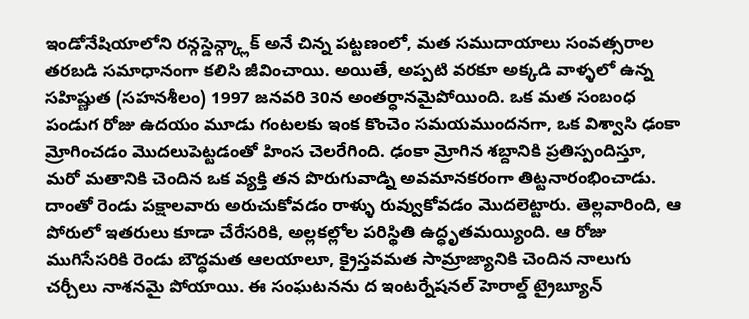ఇండోనేషియాలోని రన్గస్డెన్గ్క్లాక్ అనే చిన్న పట్టణంలో, మత సముదాయాలు సంవత్సరాల తరబడి సమాధానంగా కలిసి జీవించాయి. అయితే, అప్పటి వరకూ అక్కడి వాళ్ళలో ఉన్న సహిష్ణుత (సహనశీలం) 1997 జనవరి 30న అంతర్ధానమైపోయింది. ఒక మత సంబంధ పండుగ రోజు ఉదయం మూడు గంటలకు ఇంక కొంచెం సమయముందనగా, ఒక విశ్వాసి ఢంకా మ్రోగించడం మొదలుపెట్టడంతో హింస చెలరేగింది. ఢంకా మ్రోగిన శబ్దానికి ప్రతిస్పందిస్తూ, మరో మతానికి చెందిన ఒక వ్యక్తి తన పొరుగువాడ్ని అవమానకరంగా తిట్టనారంభించాడు. దాంతో రెండు పక్షాలవారు అరుచుకోవడం రాళ్ళు రువ్వుకోవడం మొదలెట్టారు. తెల్లవారింది, ఆ పోరులో ఇతరులు కూడా చేరేసరికి, అల్లకల్లోల పరిస్థితి ఉద్ధృతమయ్యింది. ఆ రోజు ముగిసేసరికి రెండు బౌద్ధమత ఆలయాలూ, క్రైస్తవమత సామ్రాజ్యానికి చెందిన నాలుగు చర్చీలు నాశనమై పోయాయి. ఈ సంఘటనను ద ఇంటర్నేషనల్ హెరాల్డ్ ట్రైబ్యూన్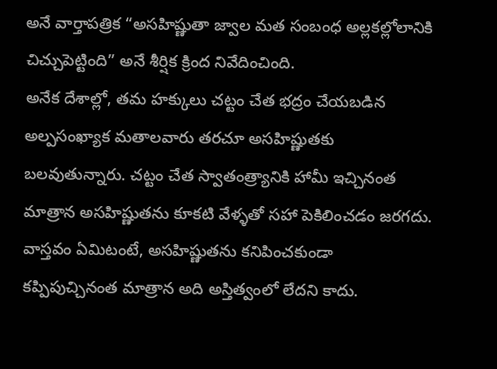అనే వార్తాపత్రిక “అసహిష్ణుతా జ్వాల మత సంబంధ అల్లకల్లోలానికి చిచ్చుపెట్టింది” అనే శీర్షిక క్రింద నివేదించింది.
అనేక దేశాల్లో, తమ హక్కులు చట్టం చేత భద్రం చేయబడిన అల్పసంఖ్యాక మతాలవారు తరచూ అసహిష్ణుతకు బలవుతున్నారు. చట్టం చేత స్వాతంత్ర్యానికి హామీ ఇచ్చినంత మాత్రాన అసహిష్ణుతను కూకటి వేళ్ళతో సహా పెకిలించడం జరగదు. వాస్తవం ఏమిటంటే, అసహిష్ణుతను కనిపించకుండా కప్పిపుచ్చినంత మాత్రాన అది అస్తిత్వంలో లేదని కాదు.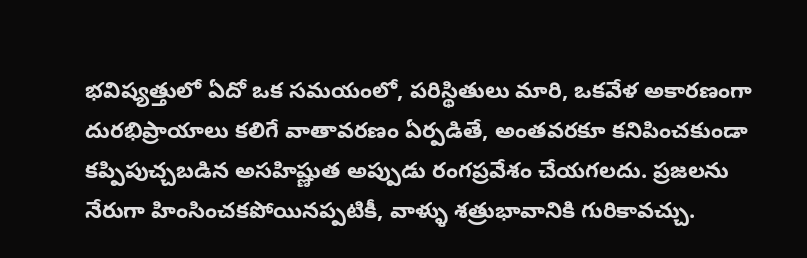భవిష్యత్తులో ఏదో ఒక సమయంలో, పరిస్థితులు మారి, ఒకవేళ అకారణంగా దురభిప్రాయాలు కలిగే వాతావరణం ఏర్పడితే, అంతవరకూ కనిపించకుండా కప్పిపుచ్చబడిన అసహిష్ణుత అప్పుడు రంగప్రవేశం చేయగలదు. ప్రజలను నేరుగా హింసించకపోయినప్పటికీ, వాళ్ళు శత్రుభావానికి గురికావచ్చు.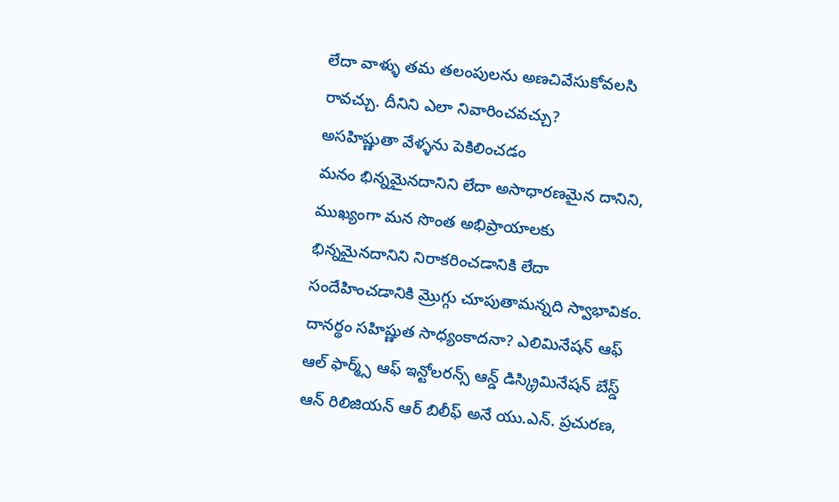లేదా వాళ్ళు తమ తలంపులను అణచివేసుకోవలసి రావచ్చు. దీనిని ఎలా నివారించవచ్చు?
అసహిష్ణుతా వేళ్ళను పెకిలించడం
మనం భిన్నమైనదానిని లేదా అసాధారణమైన దానిని, ముఖ్యంగా మన సొంత అభిప్రాయాలకు భిన్నమైనదానిని నిరాకరించడానికి లేదా సందేహించడానికి మ్రొగ్గు చూపుతామన్నది స్వాభావికం. దానర్థం సహిష్ణుత సాధ్యంకాదనా? ఎలిమినేషన్ ఆఫ్ ఆల్ ఫార్మ్స్ ఆఫ్ ఇన్టోలరన్స్ ఆన్డ్ డిస్క్రిమినేషన్ బేస్డ్ ఆన్ రిలిజియన్ ఆర్ బిలీఫ్ అనే యు.ఎన్. ప్రచురణ,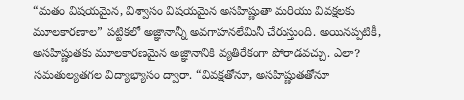“మతం విషయమైన, విశ్వాసం విషయమైన అసహిష్ణుతా మరియు వివక్షలకు మూలకారణాల” పట్టికలో అజ్ఞానాన్నీ అవగాహనలేమినీ చేరుస్తుంది. అయినప్పటికీ, అసహిష్ణుతకు మూలకారణమైన అజ్ఞానానికి వ్యతిరేకంగా పోరాడవచ్చు. ఎలా? సమతుల్యతగల విద్యాభ్యాసం ద్వారా. “వివక్షతోనూ, అసహిష్ణుతతోనూ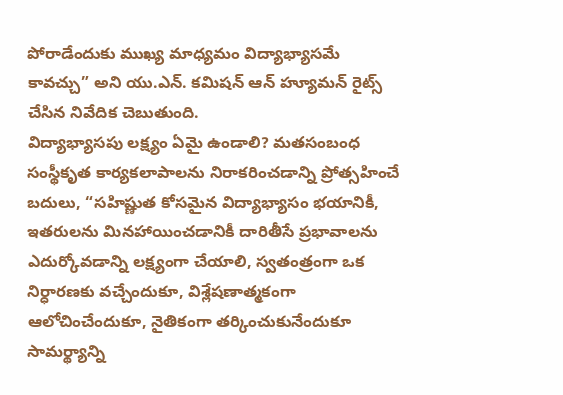పోరాడేందుకు ముఖ్య మాధ్యమం విద్యాభ్యాసమే కావచ్చు” అని యు.ఎన్. కమిషన్ ఆన్ హ్యూమన్ రైట్స్ చేసిన నివేదిక చెబుతుంది.
విద్యాభ్యాసపు లక్ష్యం ఏమై ఉండాలి? మతసంబంధ సంస్థీకృత కార్యకలాపాలను నిరాకరించడాన్ని ప్రోత్సహించే బదులు, “సహిష్ణుత కోసమైన విద్యాభ్యాసం భయానికీ, ఇతరులను మినహాయించడానికీ దారితీసే ప్రభావాలను ఎదుర్కోవడాన్ని లక్ష్యంగా చేయాలి, స్వతంత్రంగా ఒక నిర్ధారణకు వచ్చేందుకూ, విశ్లేషణాత్మకంగా ఆలోచించేందుకూ, నైతికంగా తర్కించుకునేందుకూ సామర్థ్యాన్ని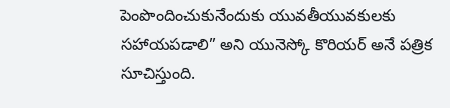పెంపొందించుకునేందుకు యువతీయువకులకు సహాయపడాలి” అని యునెస్కో కొరియర్ అనే పత్రిక సూచిస్తుంది.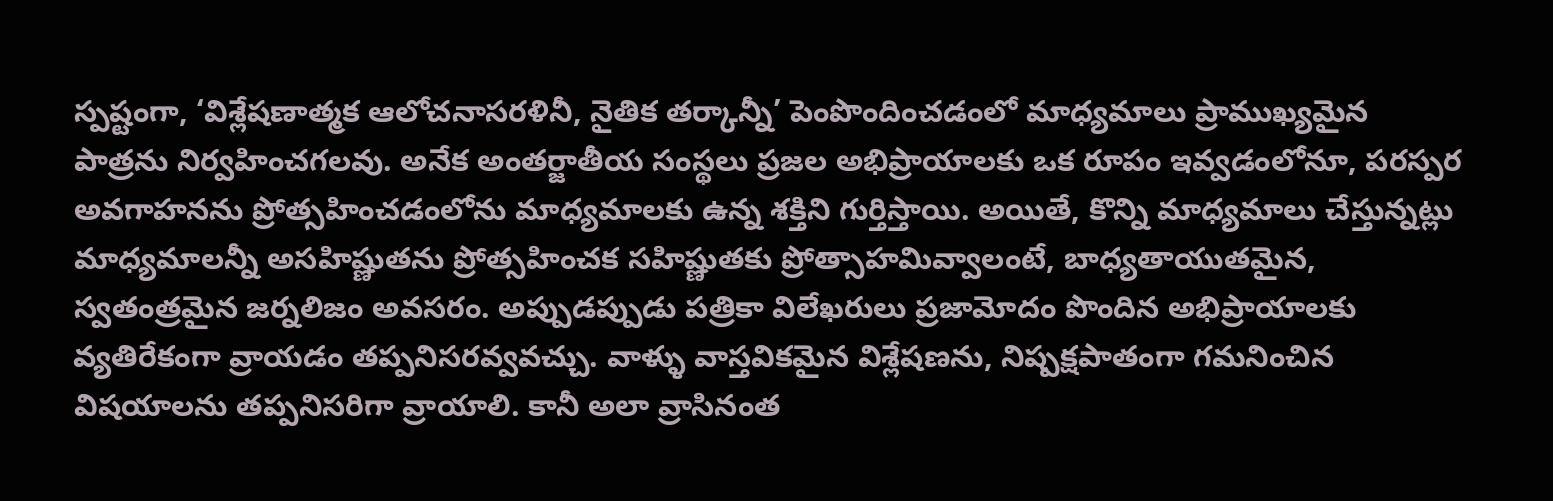స్పష్టంగా, ‘విశ్లేషణాత్మక ఆలోచనాసరళినీ, నైతిక తర్కాన్నీ’ పెంపొందించడంలో మాధ్యమాలు ప్రాముఖ్యమైన పాత్రను నిర్వహించగలవు. అనేక అంతర్జాతీయ సంస్థలు ప్రజల అభిప్రాయాలకు ఒక రూపం ఇవ్వడంలోనూ, పరస్పర అవగాహనను ప్రోత్సహించడంలోను మాధ్యమాలకు ఉన్న శక్తిని గుర్తిస్తాయి. అయితే, కొన్ని మాధ్యమాలు చేస్తున్నట్లు మాధ్యమాలన్నీ అసహిష్ణుతను ప్రోత్సహించక సహిష్ణుతకు ప్రోత్సాహమివ్వాలంటే, బాధ్యతాయుతమైన, స్వతంత్రమైన జర్నలిజం అవసరం. అప్పుడప్పుడు పత్రికా విలేఖరులు ప్రజామోదం పొందిన అభిప్రాయాలకు వ్యతిరేకంగా వ్రాయడం తప్పనిసరవ్వవచ్చు. వాళ్ళు వాస్తవికమైన విశ్లేషణను, నిష్పక్షపాతంగా గమనించిన విషయాలను తప్పనిసరిగా వ్రాయాలి. కానీ అలా వ్రాసినంత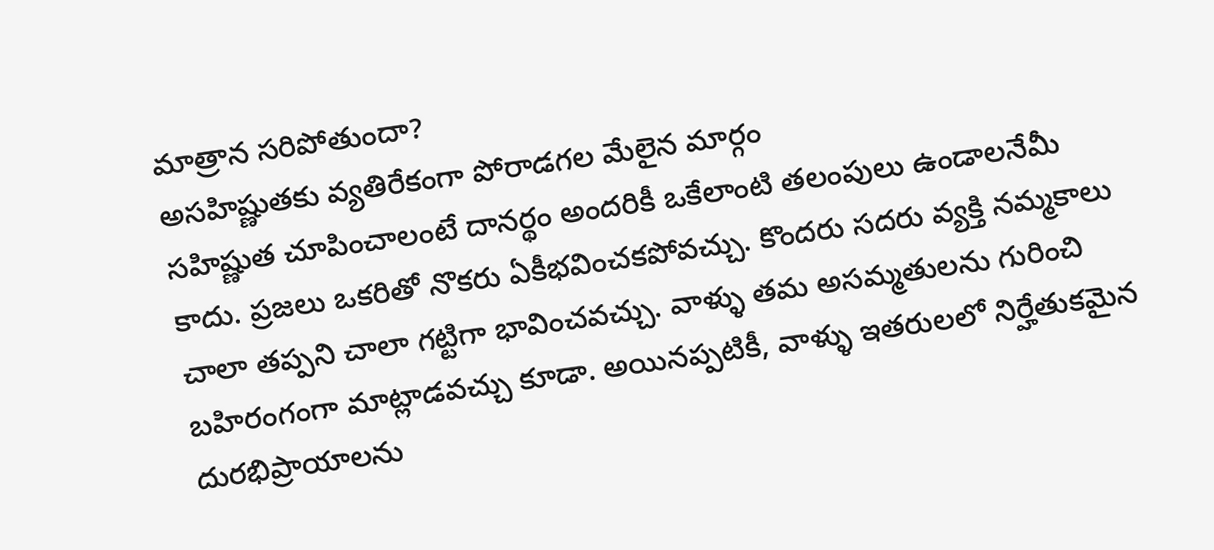మాత్రాన సరిపోతుందా?
అసహిష్ణుతకు వ్యతిరేకంగా పోరాడగల మేలైన మార్గం
సహిష్ణుత చూపించాలంటే దానర్థం అందరికీ ఒకేలాంటి తలంపులు ఉండాలనేమీ కాదు. ప్రజలు ఒకరితో నొకరు ఏకీభవించకపోవచ్చు. కొందరు సదరు వ్యక్తి నమ్మకాలు చాలా తప్పని చాలా గట్టిగా భావించవచ్చు. వాళ్ళు తమ అసమ్మతులను గురించి బహిరంగంగా మాట్లాడవచ్చు కూడా. అయినప్పటికీ, వాళ్ళు ఇతరులలో నిర్హేతుకమైన దురభిప్రాయాలను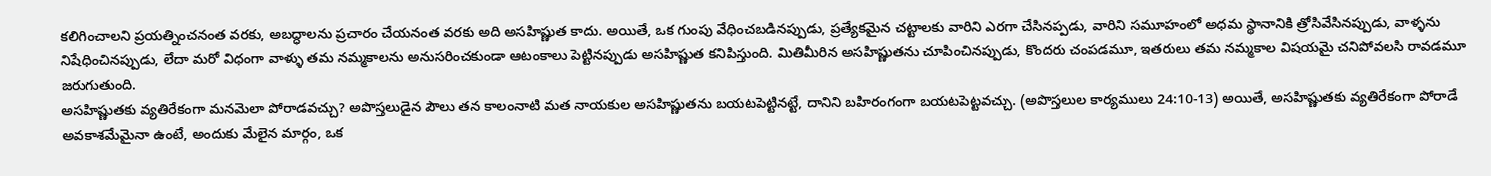కలిగించాలని ప్రయత్నించనంత వరకు, అబద్ధాలను ప్రచారం చేయనంత వరకు అది అసహిష్ణుత కాదు. అయితే, ఒక గుంపు వేధించబడినప్పుడు, ప్రత్యేకమైన చట్టాలకు వారిని ఎరగా చేసినప్పడు, వారిని సమూహంలో అధమ స్థానానికి త్రోసివేసినప్పుడు, వాళ్ళను నిషేధించినప్పుడు, లేదా మరో విధంగా వాళ్ళు తమ నమ్మకాలను అనుసరించకుండా ఆటంకాలు పెట్టినప్పుడు అసహిష్ణుత కనిపిస్తుంది. మితిమీరిన అసహిష్ణుతను చూపించినప్పుడు, కొందరు చంపడమూ, ఇతరులు తమ నమ్మకాల విషయమై చనిపోవలసి రావడమూ జరుగుతుంది.
అసహిష్ణుతకు వ్యతిరేకంగా మనమెలా పోరాడవచ్చు? అపొస్తలుడైన పౌలు తన కాలంనాటి మత నాయకుల అసహిష్ణుతను బయటపెట్టినట్టే, దానిని బహిరంగంగా బయటపెట్టవచ్చు. (అపొస్తలుల కార్యములు 24:10-13) అయితే, అసహిష్ణుతకు వ్యతిరేకంగా పోరాడే అవకాశమేమైనా ఉంటే, అందుకు మేలైన మార్గం, ఒక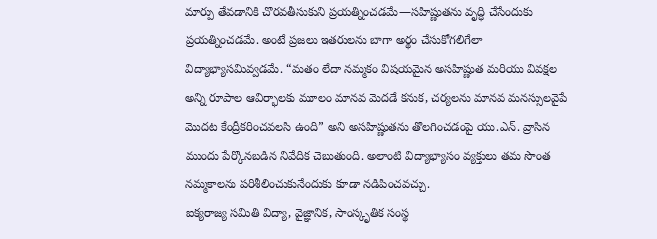మార్పు తేవడానికి చొరవతీసుకుని ప్రయత్నించడమే—సహిష్ణుతను వృద్ధి చేసేందుకు ప్రయత్నించడమే. అంటే ప్రజలు ఇతరులను బాగా అర్థం చేసుకోగలిగేలా విద్యాభ్యాసమివ్వడమే. “మతం లేదా నమ్మకం విషయమైన అసహిష్ణుత మరియు వివక్షల అన్ని రూపాల ఆవిర్భాలకు మూలం మానవ మెదడే కనుక, చర్యలను మానవ మనస్సులవైపే మొదట కేంద్రీకరించవలసి ఉంది” అని అసహిష్ణుతను తొలగించడంపై యు.ఎన్. వ్రాసిన ముందు పేర్కొనబడిన నివేదిక చెబుతుంది. అలాంటి విద్యాభ్యాసం వ్యక్తులు తమ సొంత నమ్మకాలను పరిశీలించుకునేందుకు కూడా నడిపించవచ్చు.
ఐక్యరాజ్య సమితి విద్యా, వైజ్ఞానిక, సాంస్కృతిక సంస్థ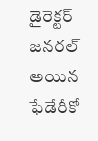డైరెక్టర్ జనరల్ అయిన ఫేడేరీకో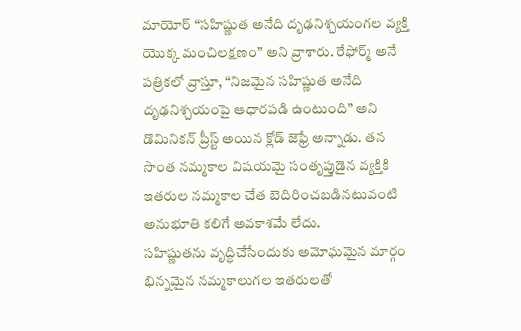మాయోర్ “సహిష్ణుత అనేది దృఢనిశ్చయంగల వ్యక్తి యొక్క మంచిలక్షణం” అని వ్రాశారు. రేఫోర్మ్ అనే పత్రికలో వ్రాస్తూ, “నిజమైన సహిష్ణుత అనేది దృఢనిశ్చయంపై ఆధారపడి ఉంటుంది” అని డొమినికన్ ప్రీస్ట్ అయిన క్లోడ్ జెఫ్రే అన్నాడు. తన సొంత నమ్మకాల విషయమై సంతృప్తుడైన వ్యక్తికి ఇతరుల నమ్మకాల చేత బెదిరించబడినటువంటి అనుభూతి కలిగే అవకాశమే లేదు.
సహిష్ణుతను వృద్ధిచేసేందుకు అమోఘమైన మార్గం భిన్నమైన నమ్మకాలుగల ఇతరులతో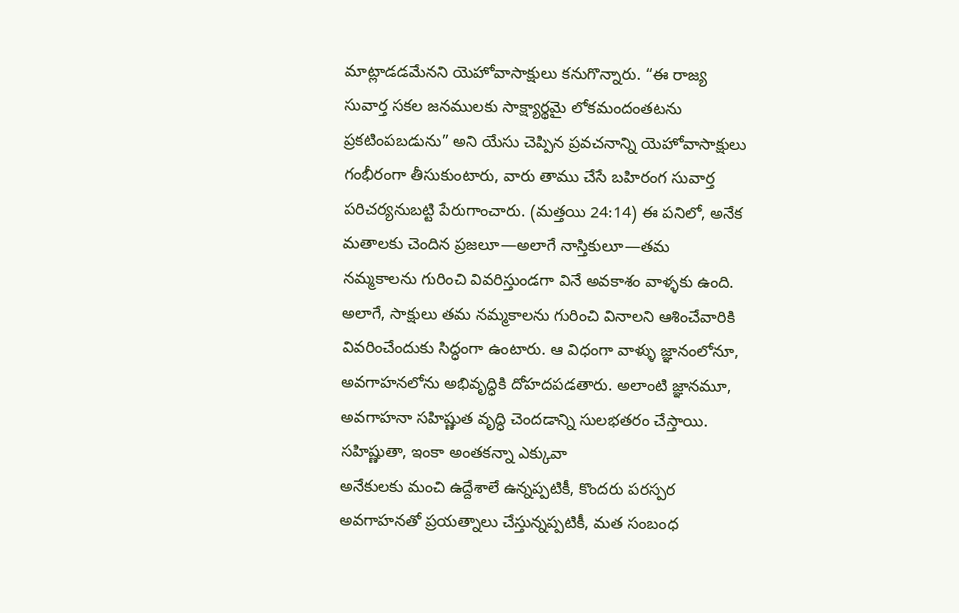మాట్లాడడమేనని యెహోవాసాక్షులు కనుగొన్నారు. “ఈ రాజ్య సువార్త సకల జనములకు సాక్ష్యార్థమై లోకమందంతటను ప్రకటింపబడును” అని యేసు చెప్పిన ప్రవచనాన్ని యెహోవాసాక్షులు గంభీరంగా తీసుకుంటారు, వారు తాము చేసే బహిరంగ సువార్త పరిచర్యనుబట్టి పేరుగాంచారు. (మత్తయి 24:14) ఈ పనిలో, అనేక మతాలకు చెందిన ప్రజలూ—అలాగే నాస్తికులూ—తమ నమ్మకాలను గురించి వివరిస్తుండగా వినే అవకాశం వాళ్ళకు ఉంది. అలాగే, సాక్షులు తమ నమ్మకాలను గురించి వినాలని ఆశించేవారికి వివరించేందుకు సిద్ధంగా ఉంటారు. ఆ విధంగా వాళ్ళు జ్ఞానంలోనూ, అవగాహనలోను అభివృద్ధికి దోహదపడతారు. అలాంటి జ్ఞానమూ, అవగాహనా సహిష్ణుత వృద్ధి చెందడాన్ని సులభతరం చేస్తాయి.
సహిష్ణుతా, ఇంకా అంతకన్నా ఎక్కువా
అనేకులకు మంచి ఉద్దేశాలే ఉన్నప్పటికీ, కొందరు పరస్పర అవగాహనతో ప్రయత్నాలు చేస్తున్నప్పటికీ, మత సంబంధ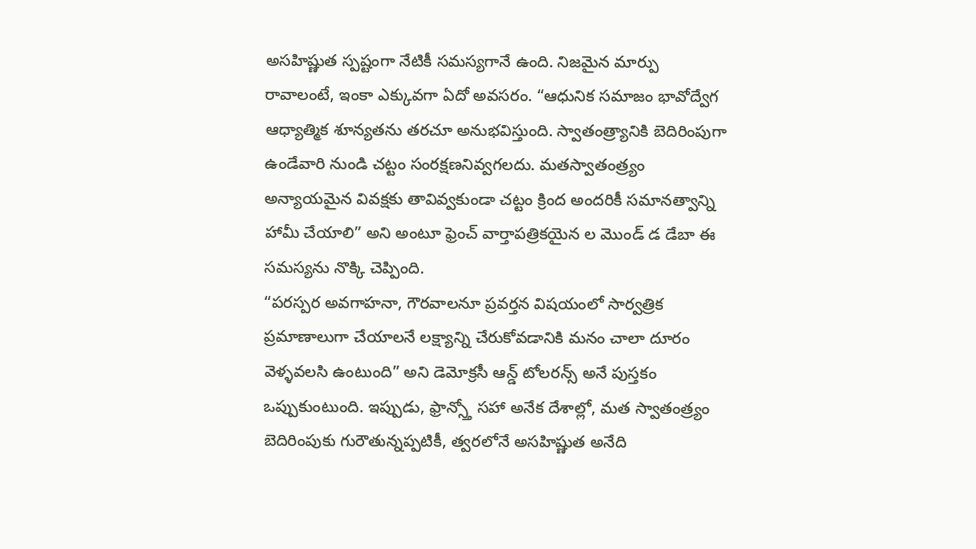అసహిష్ణుత స్పష్టంగా నేటికీ సమస్యగానే ఉంది. నిజమైన మార్పు రావాలంటే, ఇంకా ఎక్కువగా ఏదో అవసరం. “ఆధునిక సమాజం భావోద్వేగ ఆధ్యాత్మిక శూన్యతను తరచూ అనుభవిస్తుంది. స్వాతంత్ర్యానికి బెదిరింపుగా ఉండేవారి నుండి చట్టం సంరక్షణనివ్వగలదు. మతస్వాతంత్ర్యం అన్యాయమైన వివక్షకు తావివ్వకుండా చట్టం క్రింద అందరికీ సమానత్వాన్ని హామీ చేయాలి” అని అంటూ ఫ్రెంచ్ వార్తాపత్రికయైన ల మొండ్ డ డేబా ఈ సమస్యను నొక్కి చెప్పింది.
“పరస్పర అవగాహనా, గౌరవాలనూ ప్రవర్తన విషయంలో సార్వత్రిక ప్రమాణాలుగా చేయాలనే లక్ష్యాన్ని చేరుకోవడానికి మనం చాలా దూరం వెళ్ళవలసి ఉంటుంది” అని డెమోక్రసీ ఆన్డ్ టోలరన్స్ అనే పుస్తకం ఒప్పుకుంటుంది. ఇప్పుడు, ఫ్రాన్స్తో సహా అనేక దేశాల్లో, మత స్వాతంత్ర్యం బెదిరింపుకు గురౌతున్నప్పటికీ, త్వరలోనే అసహిష్ణుత అనేది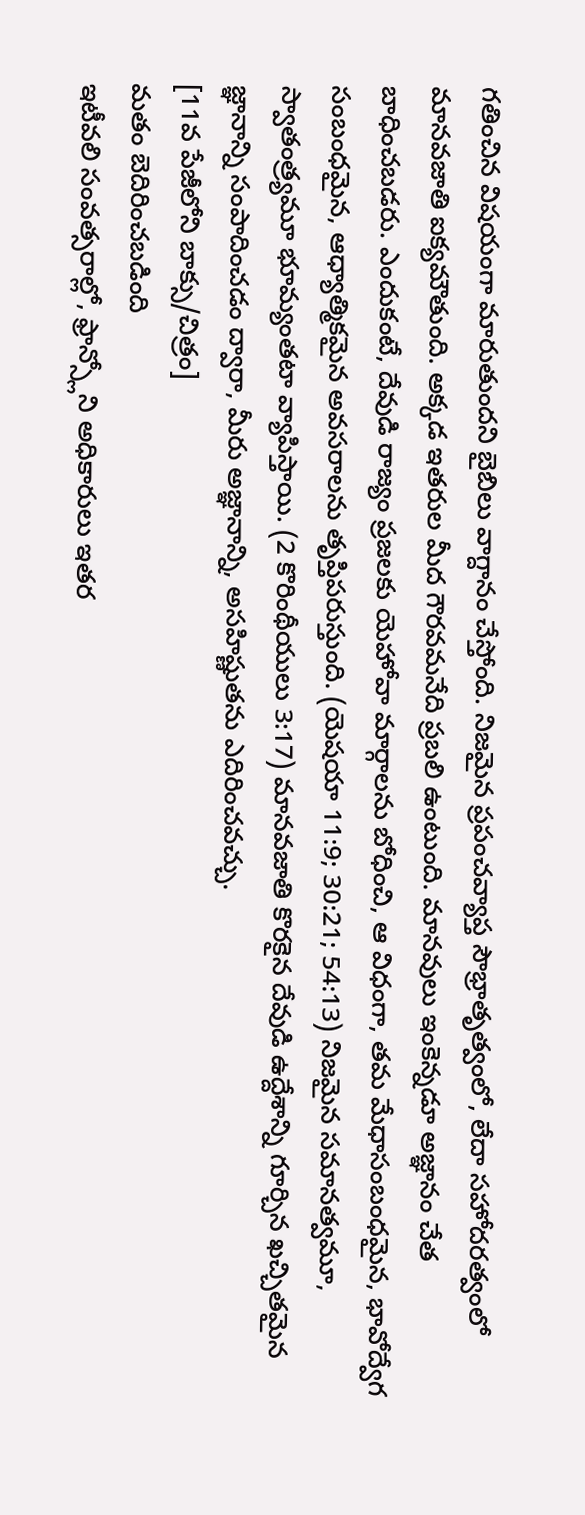గతించిన విషయంగా మారుతుందని బైబిలు వాగ్దానం చేస్తోంది. నిజమైన ప్రపంచవ్యాప్త సౌభ్రాతృత్వంలో, లేదా సహోదరత్వంలో మానవజాతి ఐక్యమౌతుంది. అక్కడ ఇతరుల మీద గౌరవమనేది ప్రబలి ఉంటుంది. మానవులు ఇంకెన్నడూ అజ్ఞానం చేత బాధించబడరు. ఎందుకంటే, దేవుడి రాజ్యం ప్రజలకు యెహోవా మార్గాలను బోధించి, ఆ విధంగా, తమ మేధాసంబంధమైన, భావోద్వేగ సంబంధమైన, ఆధ్యాత్మికమైన అవసరాలను తృప్తిపరుస్తుంది. (యెషయా 11:9; 30:21; 54:13) నిజమైన సమానత్వమూ, స్వాతంత్ర్యమూ భూమ్యంతటా వ్యాపిస్తాయి. (2 కొరింథీయులు 3:17) మానవజాతి కొరకైన దేవుడి ఉద్దేశాన్ని గూర్చిన ఖచ్చితమైన జ్ఞానాన్ని సంపాదించడం ద్వారా, మీరు అజ్ఞానాన్ని, అసహిష్ణుతను ఎదిరించవచ్చు.
[11వ పేజీలోని బాక్సు/చిత్రం]
మతం బెదిరించబడింది
ఇటీవలి సంవత్సరాల్లో, ఫ్రాన్స్లోని అధికారులు ఇతర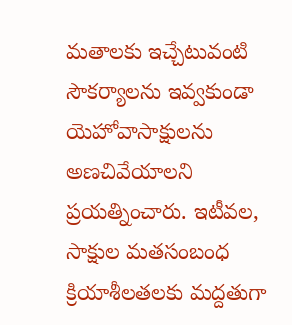మతాలకు ఇచ్చేటువంటి సౌకర్యాలను ఇవ్వకుండా యెహోవాసాక్షులను అణచివేయాలని ప్రయత్నించారు. ఇటీవల, సాక్షుల మతసంబంధ క్రియాశీలతలకు మద్దతుగా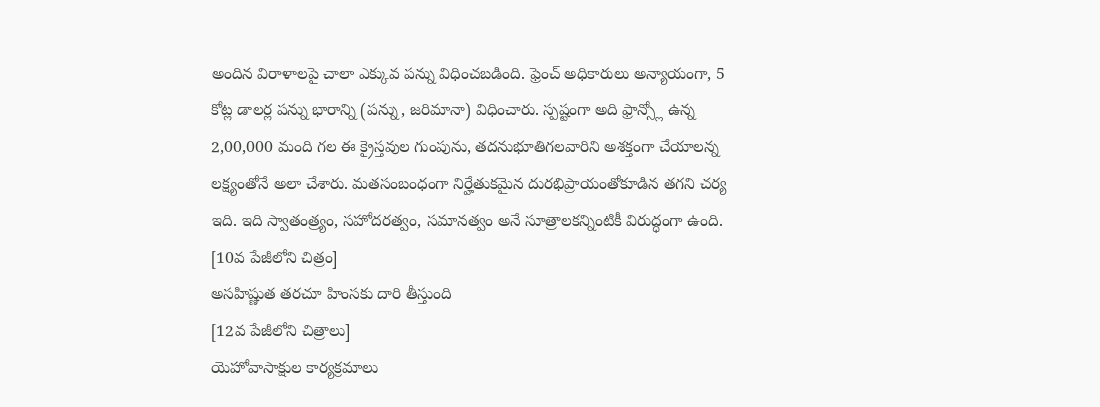అందిన విరాళాలపై చాలా ఎక్కువ పన్ను విధించబడింది. ఫ్రెంచ్ అధికారులు అన్యాయంగా, 5 కోట్ల డాలర్ల పన్ను భారాన్ని (పన్ను, జరిమానా) విధించారు. స్పష్టంగా అది ఫ్రాన్స్లో ఉన్న 2,00,000 మంది గల ఈ క్రైస్తవుల గుంపును, తదనుభూతిగలవారిని అశక్తంగా చేయాలన్న లక్ష్యంతోనే అలా చేశారు. మతసంబంధంగా నిర్హేతుకమైన దురభిప్రాయంతోకూడిన తగని చర్య ఇది. ఇది స్వాతంత్ర్యం, సహోదరత్వం, సమానత్వం అనే సూత్రాలకన్నింటికీ విరుద్ధంగా ఉంది.
[10వ పేజీలోని చిత్రం]
అసహిష్ణుత తరచూ హింసకు దారి తీస్తుంది
[12వ పేజీలోని చిత్రాలు]
యెహోవాసాక్షుల కార్యక్రమాలు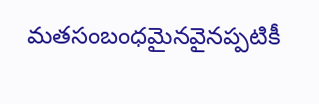మతసంబంధమైనవైనప్పటికీ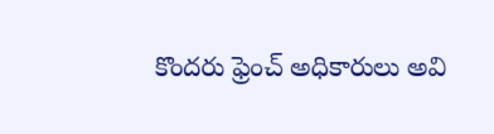కొందరు ఫ్రెంచ్ అధికారులు అవి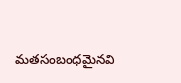మతసంబంధమైనవి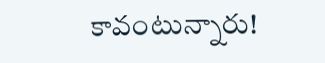కావంటున్నారు!